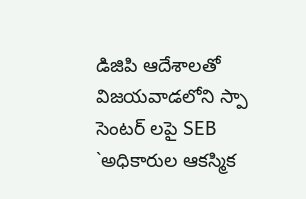డిజిపి ఆదేశాలతో విజయవాడలోని స్పా సెంటర్ లపై SEB `అధికారుల ఆకస్మిక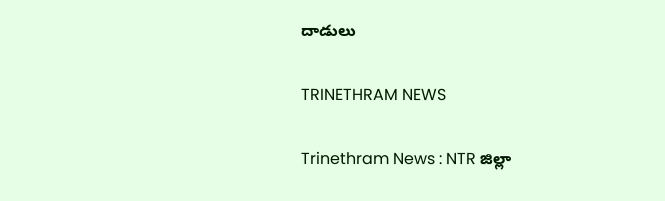దాడులు

TRINETHRAM NEWS

Trinethram News : NTR జిల్లా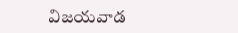విజయవాడ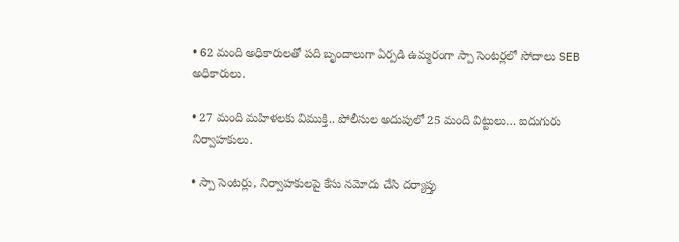• 62 మంది అధికారులతో పది బృందాలుగా ఏర్పడి ఉమ్మరంగా స్పా సెంటర్లలో సోదాలు SEB అధికారులు.

• 27 మంది మహిళలకు విముక్తి.. పోలీసుల అదుపులో 25 మంది విట్టులు… ఐదుగురు నిర్వాహకులు.

• స్పా సెంటర్లు, నిర్వాహకులపై కేసు నమోదు చేసి దర్యాప్తు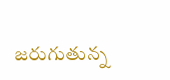జరుగుతున్న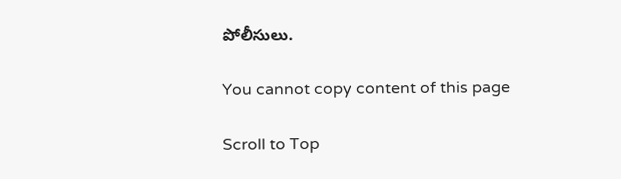పోలీసులు.

You cannot copy content of this page

Scroll to Top